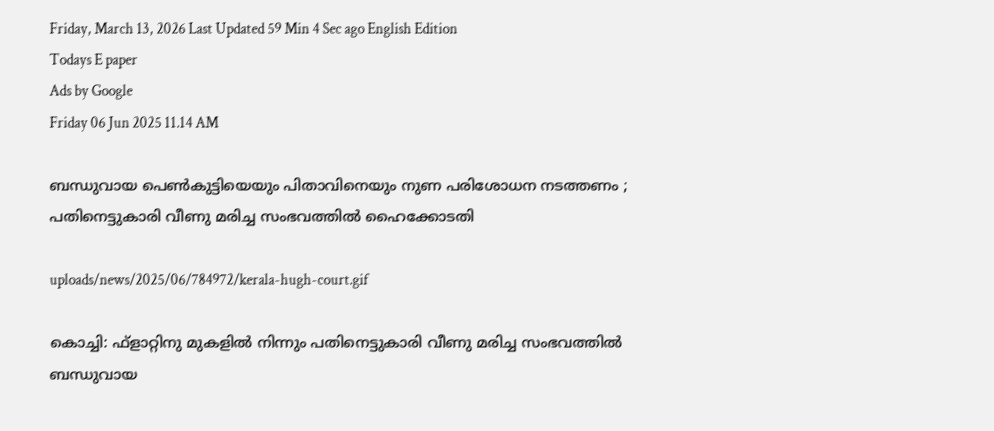Friday, March 13, 2026 Last Updated 59 Min 4 Sec ago English Edition
Todays E paper
Ads by Google
Friday 06 Jun 2025 11.14 AM

ബന്ധുവായ പെണ്‍കുട്ടിയെയും പിതാവിനെയും നുണ പരിശോധന നടത്തണം ; പതിനെട്ടുകാരി വീണു മരിച്ച സംഭവത്തില്‍ ഹൈക്കോടതി

uploads/news/2025/06/784972/kerala-hugh-court.gif

കൊച്ചി: ഫ്‌ളാറ്റിനു മുകളില്‍ നിന്നും പതിനെട്ടുകാരി വീണു മരിച്ച സംഭവത്തില്‍ ബന്ധുവായ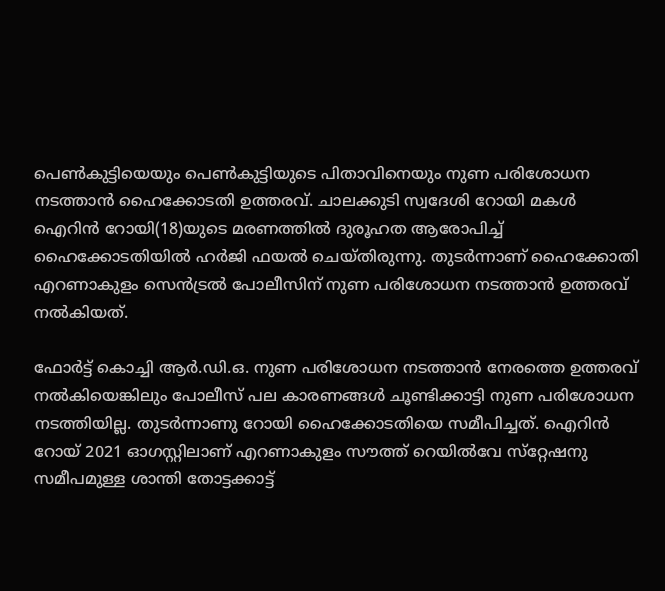പെണ്‍കുട്ടിയെയും പെണ്‍കുട്ടിയുടെ പിതാവിനെയും നുണ പരിശോധന നടത്താന്‍ ഹൈക്കോടതി ഉത്തരവ്. ചാലക്കുടി സ്വദേശി റോയി മകള്‍ ഐറിന്‍ റോയി(18)യുടെ മരണത്തില്‍ ദുരൂഹത ആരോപിച്ച് ഹൈക്കോടതിയില്‍ ഹര്‍ജി ഫയല്‍ ചെയ്തിരുന്നു. തുടര്‍ന്നാണ് ഹൈക്കോതി എറണാകുളം സെന്‍ട്രല്‍ പോലീസിന് നുണ പരിശോധന നടത്താന്‍ ഉത്തരവ് നല്‍കിയത്.

ഫോര്‍ട്ട് കൊച്ചി ആര്‍.ഡി.ഒ. നുണ പരിശോധന നടത്താന്‍ നേരത്തെ ഉത്തരവ് നല്‍കിയെങ്കിലും പോലീസ് പല കാരണങ്ങള്‍ ചൂണ്ടിക്കാട്ടി നുണ പരിശോധന നടത്തിയില്ല. തുടര്‍ന്നാണു റോയി ഹൈക്കോടതിയെ സമീപിച്ചത്. ഐറിന്‍ റോയ് 2021 ഓഗസ്റ്റിലാണ് എറണാകുളം സൗത്ത് റെയില്‍വേ സ്‌റ്റേഷനു സമീപമുള്ള ശാന്തി തോട്ടക്കാട്ട്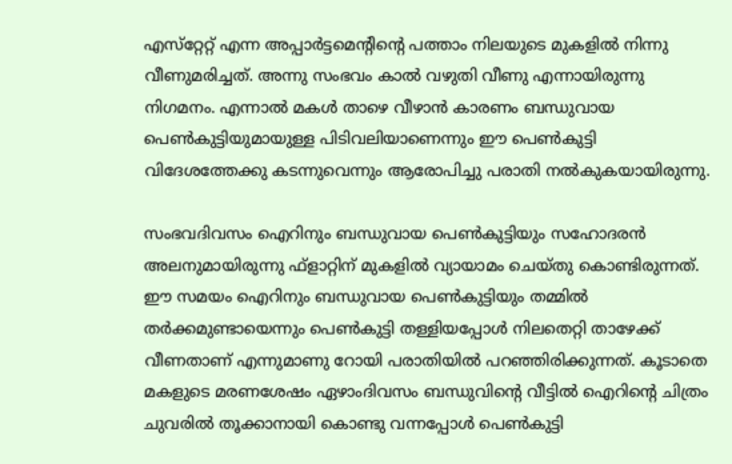എസ്‌റ്റേറ്റ് എന്ന അപ്പാര്‍ട്ടമെന്റിന്റെ പത്താം നിലയുടെ മുകളില്‍ നിന്നു വീണുമരിച്ചത്. അന്നു സംഭവം കാല്‍ വഴുതി വീണു എന്നായിരുന്നു നിഗമനം. എന്നാല്‍ മകള്‍ താഴെ വീഴാന്‍ കാരണം ബന്ധുവായ പെണ്‍കുട്ടിയുമായുള്ള പിടിവലിയാണെന്നും ഈ പെണ്‍കുട്ടി വിദേശത്തേക്കു കടന്നുവെന്നും ആരോപിച്ചു പരാതി നല്‍കുകയായിരുന്നു.

സംഭവദിവസം ഐറിനും ബന്ധുവായ പെണ്‍കുട്ടിയും സഹോദരന്‍ അലനുമായിരുന്നു ഫ്‌ളാറ്റിന് മുകളില്‍ വ്യായാമം ചെയ്തു കൊണ്ടിരുന്നത്. ഈ സമയം ഐറിനും ബന്ധുവായ പെണ്‍കുട്ടിയും തമ്മില്‍ തര്‍ക്കമുണ്ടായെന്നും പെണ്‍കുട്ടി തള്ളിയപ്പോള്‍ നിലതെറ്റി താഴേക്ക് വീണതാണ് എന്നുമാണു റോയി പരാതിയില്‍ പറഞ്ഞിരിക്കുന്നത്. കൂടാതെ മകളുടെ മരണശേഷം ഏഴാംദിവസം ബന്ധുവിന്റെ വീട്ടില്‍ ഐറിന്റെ ചിത്രം ചുവരില്‍ തൂക്കാനായി കൊണ്ടു വന്നപ്പോള്‍ പെണ്‍കുട്ടി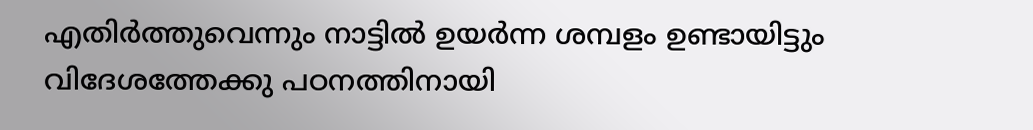എതിര്‍ത്തുവെന്നും നാട്ടില്‍ ഉയര്‍ന്ന ശമ്പളം ഉണ്ടായിട്ടും വിദേശത്തേക്കു പഠനത്തിനായി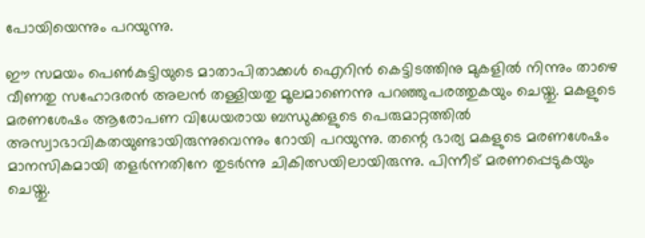പോയിയെന്നും പറയുന്നു.

ഈ സമയം പെണ്‍കുട്ടിയുടെ മാതാപിതാക്കള്‍ ഐറിന്‍ കെട്ടിടത്തിനു മുകളില്‍ നിന്നും താഴെ വീണതു സഹോദരന്‍ അലന്‍ തള്ളിയതു മൂലമാണെന്നു പറഞ്ഞുപരത്തുകയും ചെയ്തു. മകളുടെ മരണശേഷം ആരോപണ വിധേയരായ ബന്ധുക്കളുടെ പെരുമാറ്റത്തില്‍ അസ്വാഭാവികതയുണ്ടായിരുന്നുവെന്നും റോയി പറയുന്നു. തന്റെ ഭാര്യ മകളുടെ മരണശേഷം മാനസികമായി തളര്‍ന്നതിനേ തുടര്‍ന്നു ചികിത്സയിലായിരുന്നു. പിന്നീട് മരണപ്പെടുകയും ചെയ്തു.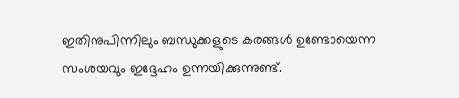ഇതിനുപിന്നിലും ബന്ധുക്കളുടെ കരങ്ങള്‍ ഉണ്ടോയെന്ന സംശയവും ഇദ്ദേഹം ഉന്നയിക്കുന്നുണ്ട്.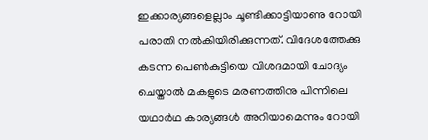ഇക്കാര്യങ്ങളെല്ലാം ചൂണ്ടിക്കാട്ടിയാണു റോയി പരാതി നല്‍കിയിരിക്കുന്നത്. വിദേശത്തേക്കു കടന്ന പെണ്‍കുട്ടിയെ വിശദമായി ചോദ്യം ചെയ്താല്‍ മകളുടെ മരണത്തിനു പിന്നിലെ യഥാര്‍ഥ കാര്യങ്ങള്‍ അറിയാമെന്നും റോയി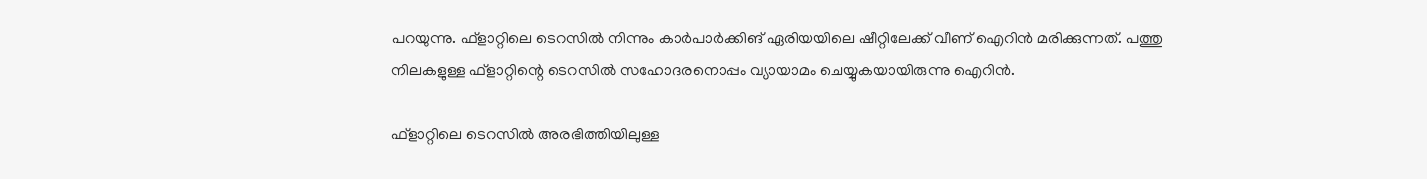പറയുന്നു. ഫ്ളാറ്റിലെ ടെറസില്‍ നിന്നും കാര്‍പാര്‍ക്കിങ് ഏരിയയിലെ ഷീറ്റിലേക്ക് വീണ് ഐറിന്‍ മരിക്കുന്നത്. പത്തു നിലകളുള്ള ഫ്‌ളാറ്റിന്റെ ടെറസില്‍ സഹോദരനൊപ്പം വ്യായാമം ചെയ്യുകയായിരുന്നു ഐറിന്‍.

ഫ്‌ളാറ്റിലെ ടെറസില്‍ അരഭിത്തിയിലുള്ള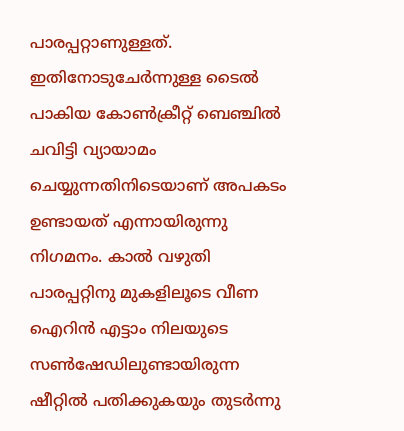പാരപ്പറ്റാണുള്ളത്. ഇതിനോടുചേര്‍ന്നുള്ള ടൈല്‍ പാകിയ കോണ്‍ക്രീറ്റ് ബെഞ്ചില്‍ ചവിട്ടി വ്യായാമം ചെയ്യുന്നതിനിടെയാണ് അപകടം ഉണ്ടായത് എന്നായിരുന്നു നിഗമനം. കാല്‍ വഴുതി പാരപ്പറ്റിനു മുകളിലൂടെ വീണ ഐറിന്‍ എട്ടാം നിലയുടെ സണ്‍ഷേഡിലുണ്ടായിരുന്ന ഷീറ്റില്‍ പതിക്കുകയും തുടര്‍ന്നു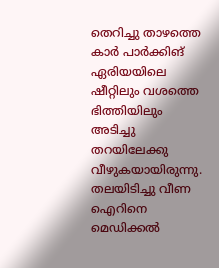തെറിച്ചു താഴത്തെ കാര്‍ പാര്‍ക്കിങ് ഏരിയയിലെ ഷീറ്റിലും വശത്തെ ഭിത്തിയിലും അടിച്ചു തറയിലേക്കു വീഴുകയായിരുന്നു. തലയിടിച്ചു വീണ ഐറിനെ മെഡിക്കല്‍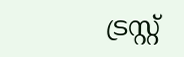ട്രസ്റ്റ്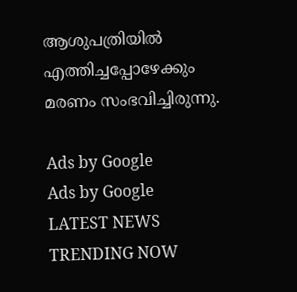ആശുപത്രിയില്‍ എത്തിച്ചപ്പോഴേക്കും മരണം സംഭവിച്ചിരുന്നു.

Ads by Google
Ads by Google
LATEST NEWS
TRENDING NOW